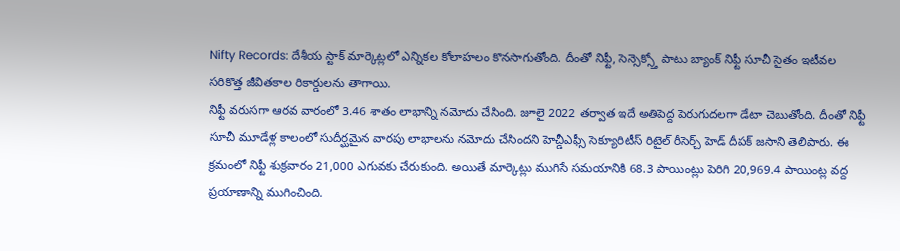Nifty Records: దేశీయ స్టాక్ మార్కెట్లలో ఎన్నికల కోలాహలం కొనసాగుతోంది. దీంతో నిఫ్టీ, సెన్సెక్స్తో పాటు బ్యాంక్ నిఫ్టీ సూచీ సైతం ఇటీవల సరికొత్త జీవితకాల రికార్డులను తాగాయి.
నిఫ్టీ వరుసగా ఆరవ వారంలో 3.46 శాతం లాభాన్ని నమోదు చేసింది. జూలై 2022 తర్వాత ఇదే అతిపెద్ద పెరుగుదలగా డేటా చెబుతోంది. దీంతో నిఫ్టీ సూచీ మూడేళ్ల కాలంలో సుదీర్ఘమైన వారపు లాభాలను నమోదు చేసిందని హెచ్డీఎఫ్సీ సెక్యూరిటీస్ రిటైల్ రీసెర్చ్ హెడ్ దీపక్ జసాని తెలిపారు. ఈ క్రమంలో నిఫ్టీ శుక్రవారం 21,000 ఎగువకు చేరుకుంది. అయితే మార్కెట్లు ముగిసే సమయానికి 68.3 పాయింట్లు పెరిగి 20,969.4 పాయింట్ల వద్ద ప్రయాణాన్ని ముగించింది.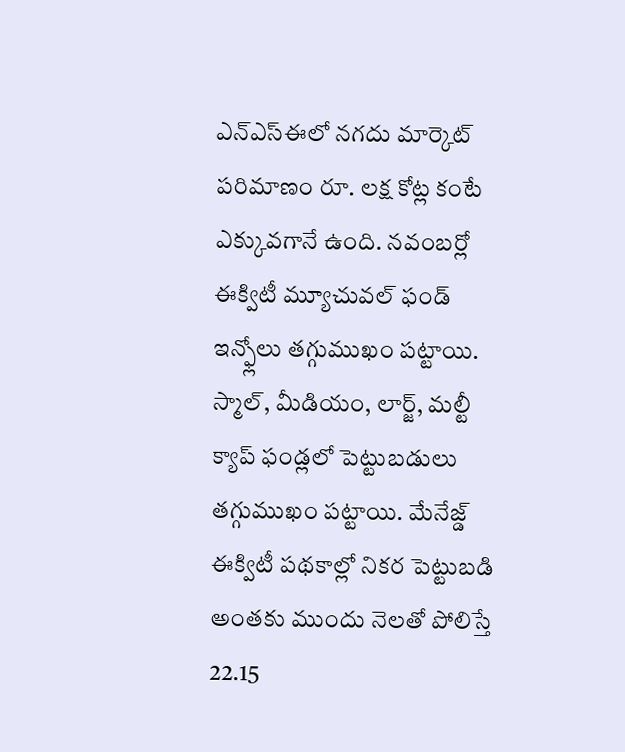ఎన్ఎస్ఈలో నగదు మార్కెట్ పరిమాణం రూ. లక్ష కోట్ల కంటే ఎక్కువగానే ఉంది. నవంబర్లో ఈక్విటీ మ్యూచువల్ ఫండ్ ఇన్ఫ్లోలు తగ్గుముఖం పట్టాయి. స్మాల్, మీడియం, లార్జ్, మల్టీ క్యాప్ ఫండ్లలో పెట్టుబడులు తగ్గుముఖం పట్టాయి. మేనేజ్డ్ ఈక్విటీ పథకాల్లో నికర పెట్టుబడి అంతకు ముందు నెలతో పోలిస్తే 22.15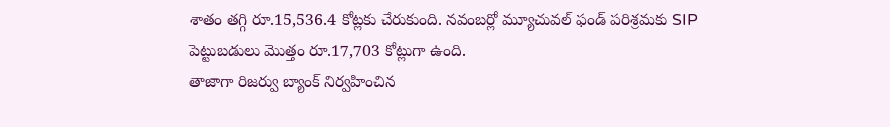శాతం తగ్గి రూ.15,536.4 కోట్లకు చేరుకుంది. నవంబర్లో మ్యూచువల్ ఫండ్ పరిశ్రమకు SIP పెట్టుబడులు మెుత్తం రూ.17,703 కోట్లుగా ఉంది.
తాజాగా రిజర్వు బ్యాంక్ నిర్వహించిన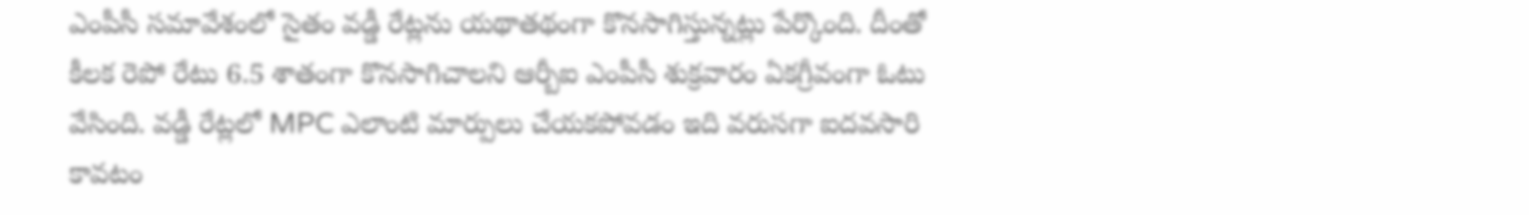ఎంపీసీ సమావేశంలో సైతం వడ్డీ రేట్లను యథాతథంగా కొనసాగిస్తున్నట్లు పేర్కొంది. దీంతో కీలక రెపో రేటు 6.5 శాతంగా కొనసాగిచాలని ఆర్బీఐ ఎంపీసీ శుక్రవారం ఏకగ్రీవంగా ఓటు వేసింది. వడ్డీ రేట్లలో MPC ఎలాంటి మార్పులు చేయకపోవడం ఇది వరుసగా ఐదవసారి కావటం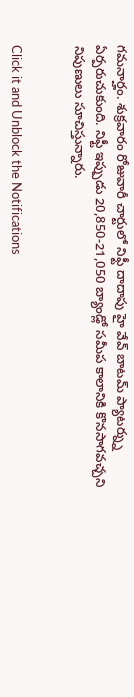గమనార్హం. శుక్రవారం రోజువారీ చార్టులో నిఫ్టీ దాదాపు హై వేవ్ బాటమ్ ప్యాటర్న్ను ఏర్పరుచుకుంది. నిఫ్టీ ఇప్పుడు 20,850-21,050 బ్యాండ్లో సమీప కాలానికి కొనసాగవచ్చని నిపుణులు సూచిస్తున్నారు.


Click it and Unblock the Notifications